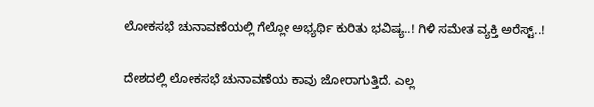ಲೋಕಸಭೆ ಚುನಾವಣೆಯಲ್ಲಿ ಗೆಲ್ಲೋ ಅಭ್ಯರ್ಥಿ ಕುರಿತು ಭವಿಷ್ಯ..! ಗಿಳಿ ಸಮೇತ ವ್ಯಕ್ತಿ ಅರೆಸ್ಟ್‌..!

ದೇಶದಲ್ಲಿ ಲೋಕಸಭೆ ಚುನಾವಣೆಯ ಕಾವು ಜೋರಾಗುತ್ತಿದೆ. ಎಲ್ಲ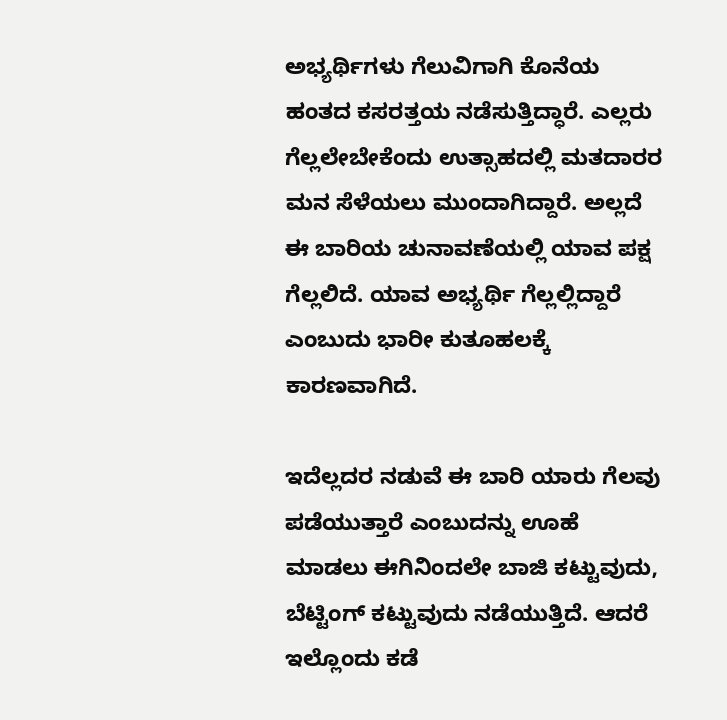ಅಭ್ಯರ್ಥಿಗಳು ಗೆಲುವಿಗಾಗಿ ಕೊನೆಯ ಹಂತದ ಕಸರತ್ತಯ ನಡೆಸುತ್ತಿದ್ಧಾರೆ. ಎಲ್ಲರು ಗೆಲ್ಲಲೇಬೇಕೆಂದು ಉತ್ಸಾಹದಲ್ಲಿ ಮತದಾರರ ಮನ ಸೆಳೆಯಲು ಮುಂದಾಗಿದ್ದಾರೆ. ಅಲ್ಲದೆ ಈ ಬಾರಿಯ ಚುನಾವಣೆಯಲ್ಲಿ ಯಾವ ಪಕ್ಷ ಗೆಲ್ಲಲಿದೆ. ಯಾವ ಅಭ್ಯರ್ಥಿ ಗೆಲ್ಲಲ್ಲಿದ್ದಾರೆ ಎಂಬುದು ಭಾರೀ ಕುತೂಹಲಕ್ಕೆ ಕಾರಣವಾಗಿದೆ.

ಇದೆಲ್ಲದರ ನಡುವೆ ಈ ಬಾರಿ ಯಾರು ಗೆಲವು ಪಡೆಯುತ್ತಾರೆ ಎಂಬುದನ್ನು ಊಹೆ ಮಾಡಲು ಈಗಿನಿಂದಲೇ ಬಾಜಿ ಕಟ್ಟುವುದು, ಬೆಟ್ಟಿಂಗ್ ಕಟ್ಟುವುದು ನಡೆಯುತ್ತಿದೆ. ಆದರೆ ಇಲ್ಲೊಂದು ಕಡೆ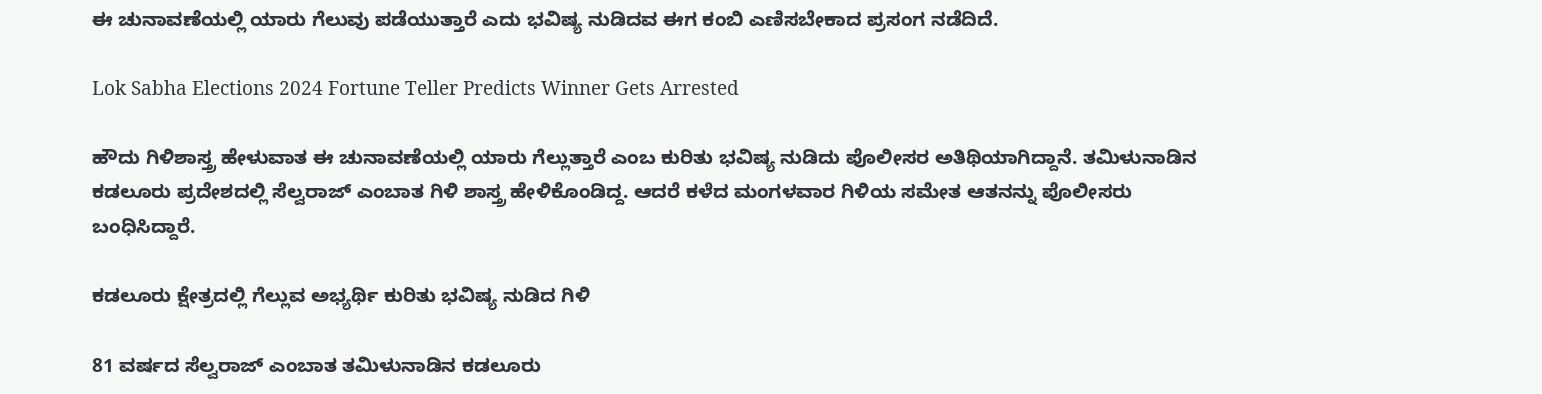ಈ ಚುನಾವಣೆಯಲ್ಲಿ ಯಾರು ಗೆಲುವು ಪಡೆಯುತ್ತಾರೆ ಎದು ಭವಿಷ್ಯ ನುಡಿದವ ಈಗ ಕಂಬಿ ಎಣಿಸಬೇಕಾದ ಪ್ರಸಂಗ ನಡೆದಿದೆ.

Lok Sabha Elections 2024 Fortune Teller Predicts Winner Gets Arrested

ಹೌದು ಗಿಳಿಶಾಸ್ತ್ರ ಹೇಳುವಾತ ಈ ಚುನಾವಣೆಯಲ್ಲಿ ಯಾರು ಗೆಲ್ಲುತ್ತಾರೆ ಎಂಬ ಕುರಿತು ಭವಿಷ್ಯ ನುಡಿದು ಪೊಲೀಸರ ಅತಿಥಿಯಾಗಿದ್ದಾನೆ. ತಮಿಳುನಾಡಿನ ಕಡಲೂರು ಪ್ರದೇಶದಲ್ಲಿ ಸೆಲ್ವರಾಜ್ ಎಂಬಾತ ಗಿಳಿ ಶಾಸ್ತ್ರ ಹೇಳಿಕೊಂಡಿದ್ದ. ಆದರೆ ಕಳೆದ ಮಂಗಳವಾರ ಗಿಳಿಯ ಸಮೇತ ಆತನನ್ನು ಪೊಲೀಸರು ಬಂಧಿಸಿದ್ದಾರೆ.

ಕಡಲೂರು ಕ್ಷೇತ್ರದಲ್ಲಿ ಗೆಲ್ಲುವ ಅಭ್ಯರ್ಥಿ ಕುರಿತು ಭವಿಷ್ಯ ನುಡಿದ ಗಿಳಿ

81 ವರ್ಷದ ಸೆಲ್ವರಾಜ್ ಎಂಬಾತ ತಮಿಳುನಾಡಿನ ಕಡಲೂರು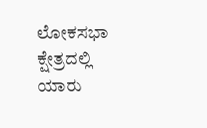ಲೋಕಸಭಾ ಕ್ಷೇತ್ರದಲ್ಲಿ ಯಾರು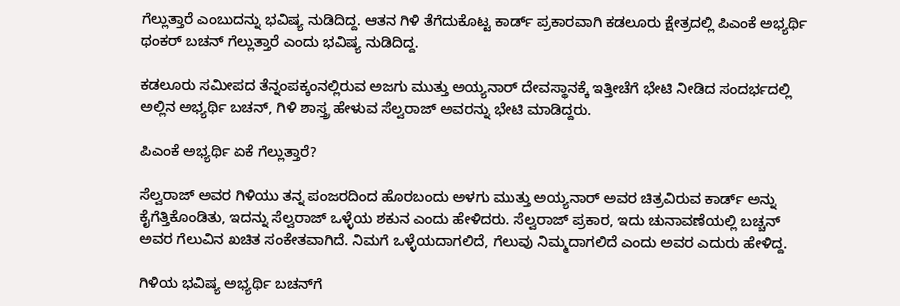ಗೆಲ್ಲುತ್ತಾರೆ ಎಂಬುದನ್ನು ಭವಿಷ್ಯ ನುಡಿದಿದ್ದ. ಆತನ ಗಿಳಿ ತೆಗೆದುಕೊಟ್ಟ ಕಾರ್ಡ್ ಪ್ರಕಾರವಾಗಿ ಕಡಲೂರು ಕ್ಷೇತ್ರದಲ್ಲಿ ಪಿಎಂಕೆ ಅಭ್ಯರ್ಥಿ ಥಂಕರ್ ಬಚನ್ ಗೆಲ್ಲುತ್ತಾರೆ ಎಂದು ಭವಿಷ್ಯ ನುಡಿದಿದ್ದ.

ಕಡಲೂರು ಸಮೀಪದ ತೆನ್ನಂಪಕ್ಕಂನಲ್ಲಿರುವ ಅಜಗು ಮುತ್ತು ಅಯ್ಯನಾರ್ ದೇವಸ್ಥಾನಕ್ಕೆ ಇತ್ತೀಚೆಗೆ ಭೇಟಿ ನೀಡಿದ ಸಂದರ್ಭದಲ್ಲಿ ಅಲ್ಲಿನ ಅಭ್ಯರ್ಥಿ ಬಚನ್, ಗಿಳಿ ಶಾಸ್ತ್ರ ಹೇಳುವ ಸೆಲ್ವರಾಜ್ ಅವರನ್ನು ಭೇಟಿ ಮಾಡಿದ್ದರು.

ಪಿಎಂಕೆ ಅಭ್ಯರ್ಥಿ ಏಕೆ ಗೆಲ್ಲುತ್ತಾರೆ?

ಸೆಲ್ವರಾಜ್ ಅವರ ಗಿಳಿಯು ತನ್ನ ಪಂಜರದಿಂದ ಹೊರಬಂದು ಅಳಗು ಮುತ್ತು ಅಯ್ಯನಾರ್ ಅವರ ಚಿತ್ರವಿರುವ ಕಾರ್ಡ್ ಅನ್ನು ಕೈಗೆತ್ತಿಕೊಂಡಿತು, ಇದನ್ನು ಸೆಲ್ವರಾಜ್ ಒಳ್ಳೆಯ ಶಕುನ ಎಂದು ಹೇಳಿದರು. ಸೆಲ್ವರಾಜ್ ಪ್ರಕಾರ, ಇದು ಚುನಾವಣೆಯಲ್ಲಿ ಬಚ್ಚನ್ ಅವರ ಗೆಲುವಿನ ಖಚಿತ ಸಂಕೇತವಾಗಿದೆ. ನಿಮಗೆ ಒಳ್ಳೆಯದಾಗಲಿದೆ, ಗೆಲುವು ನಿಮ್ಮದಾಗಲಿದೆ ಎಂದು ಅವರ ಎದುರು ಹೇಳಿದ್ದ.

ಗಿಳಿಯ ಭವಿಷ್ಯ ಅಭ್ಯರ್ಥಿ ಬಚನ್‌ಗೆ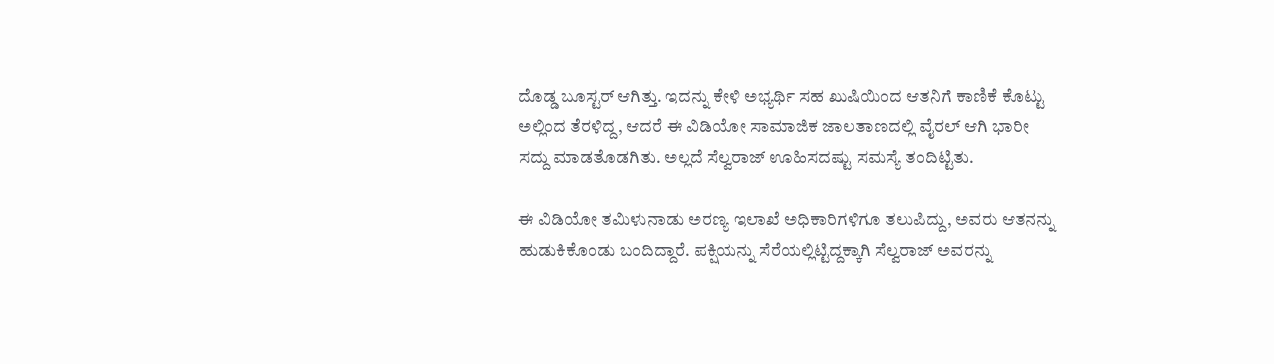ದೊಡ್ಡ ಬೂಸ್ಟರ್ ಆಗಿತ್ತು. ಇದನ್ನು ಕೇಳಿ ಅಭ್ಯರ್ಥಿ ಸಹ ಖುಷಿಯಿಂದ ಆತನಿಗೆ ಕಾಣಿಕೆ ಕೊಟ್ಟು ಅಲ್ಲಿಂದ ತೆರಳಿದ್ದ, ಆದರೆ ಈ ವಿಡಿಯೋ ಸಾಮಾಜಿಕ ಜಾಲತಾಣದಲ್ಲಿ ವೈರಲ್ ಆಗಿ ಭಾರೀ ಸದ್ದು ಮಾಡತೊಡಗಿತು. ಅಲ್ಲದೆ ಸೆಲ್ವರಾಜ್‌ ಊಹಿಸದಷ್ಟು ಸಮಸ್ಯೆ ತಂದಿಟ್ಟಿತು.

ಈ ವಿಡಿಯೋ ತಮಿಳುನಾಡು ಅರಣ್ಯ ಇಲಾಖೆ ಅಧಿಕಾರಿಗಳಿಗೂ ತಲುಪಿದ್ದು, ಅವರು ಆತನನ್ನು ಹುಡುಕಿಕೊಂಡು ಬಂದಿದ್ದಾರೆ. ಪಕ್ಷಿಯನ್ನು ಸೆರೆಯಲ್ಲಿಟ್ಟಿದ್ದಕ್ಕಾಗಿ ಸೆಲ್ವರಾಜ್ ಅವರನ್ನು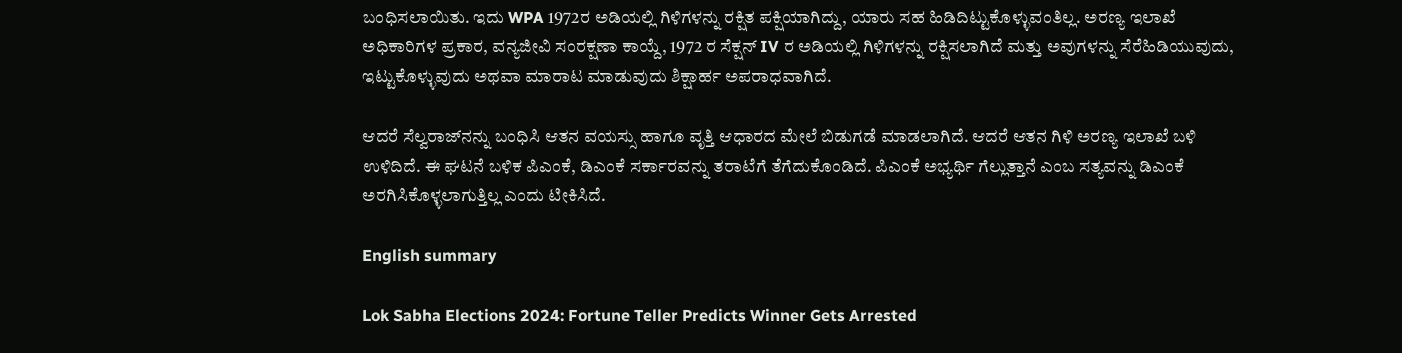ಬಂಧಿಸಲಾಯಿತು. ಇದು WPA 1972ರ ಅಡಿಯಲ್ಲಿ ಗಿಳಿಗಳನ್ನು ರಕ್ಷಿತ ಪಕ್ಷಿಯಾಗಿದ್ದು, ಯಾರು ಸಹ ಹಿಡಿದಿಟ್ಟುಕೊಳ್ಳುವಂತಿಲ್ಲ. ಅರಣ್ಯ ಇಲಾಖೆ ಅಧಿಕಾರಿಗಳ ಪ್ರಕಾರ, ವನ್ಯಜೀವಿ ಸಂರಕ್ಷಣಾ ಕಾಯ್ದೆ, 1972 ರ ಸೆಕ್ಷನ್ IV ರ ಅಡಿಯಲ್ಲಿ ಗಿಳಿಗಳನ್ನು ರಕ್ಷಿಸಲಾಗಿದೆ ಮತ್ತು ಅವುಗಳನ್ನು ಸೆರೆಹಿಡಿಯುವುದು, ಇಟ್ಟುಕೊಳ್ಳುವುದು ಅಥವಾ ಮಾರಾಟ ಮಾಡುವುದು ಶಿಕ್ಷಾರ್ಹ ಅಪರಾಧವಾಗಿದೆ.

ಆದರೆ ಸೆಲ್ವರಾಜ್‌ನನ್ನು ಬಂಧಿಸಿ ಆತನ ವಯಸ್ಸು ಹಾಗೂ ವೃತ್ತಿ ಆಧಾರದ ಮೇಲೆ ಬಿಡುಗಡೆ ಮಾಡಲಾಗಿದೆ. ಆದರೆ ಆತನ ಗಿಳಿ ಅರಣ್ಯ ಇಲಾಖೆ ಬಳಿ ಉಳಿದಿದೆ. ಈ ಘಟನೆ ಬಳಿಕ ಪಿಎಂಕೆ, ಡಿಎಂಕೆ ಸರ್ಕಾರವನ್ನು ತರಾಟೆಗೆ ತೆಗೆದುಕೊಂಡಿದೆ. ಪಿಎಂಕೆ ಅಭ್ಯರ್ಥಿ ಗೆಲ್ಲುತ್ತಾನೆ ಎಂಬ ಸತ್ಯವನ್ನು ಡಿಎಂಕೆ ಅರಗಿಸಿಕೊಳ್ಳಲಾಗುತ್ತಿಲ್ಲ ಎಂದು ಟೀಕಿಸಿದೆ.

English summary

Lok Sabha Elections 2024: Fortune Teller Predicts Winner Gets Arrested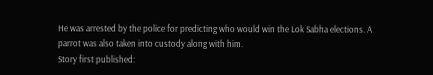He was arrested by the police for predicting who would win the Lok Sabha elections. A parrot was also taken into custody along with him.
Story first published: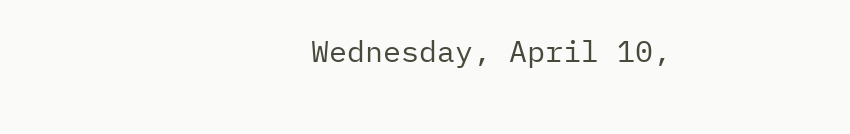Wednesday, April 10,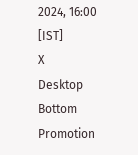2024, 16:00 [IST]
X
Desktop Bottom Promotion